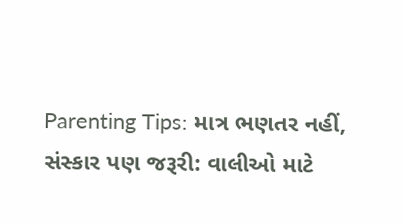Parenting Tips: માત્ર ભણતર નહીં, સંસ્કાર પણ જરૂરી: વાલીઓ માટે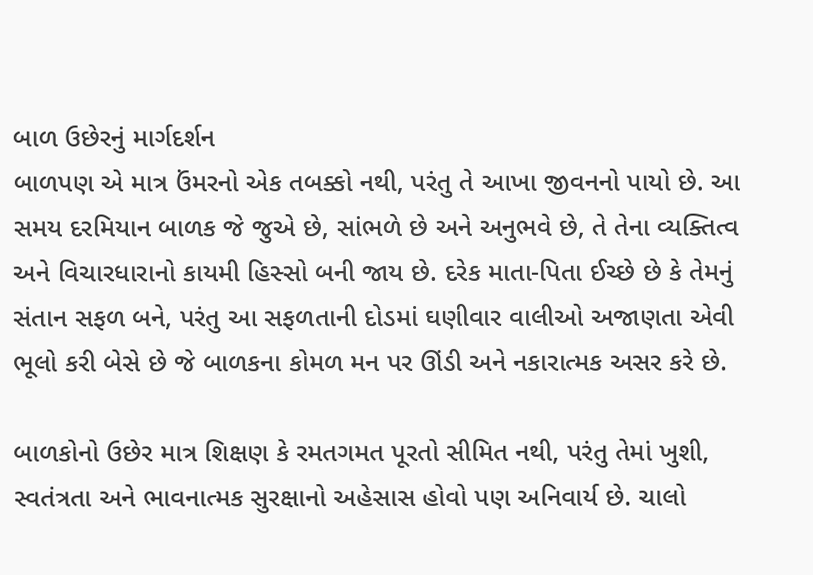બાળ ઉછેરનું માર્ગદર્શન
બાળપણ એ માત્ર ઉંમરનો એક તબક્કો નથી, પરંતુ તે આખા જીવનનો પાયો છે. આ સમય દરમિયાન બાળક જે જુએ છે, સાંભળે છે અને અનુભવે છે, તે તેના વ્યક્તિત્વ અને વિચારધારાનો કાયમી હિસ્સો બની જાય છે. દરેક માતા-પિતા ઈચ્છે છે કે તેમનું સંતાન સફળ બને, પરંતુ આ સફળતાની દોડમાં ઘણીવાર વાલીઓ અજાણતા એવી ભૂલો કરી બેસે છે જે બાળકના કોમળ મન પર ઊંડી અને નકારાત્મક અસર કરે છે.

બાળકોનો ઉછેર માત્ર શિક્ષણ કે રમતગમત પૂરતો સીમિત નથી, પરંતુ તેમાં ખુશી, સ્વતંત્રતા અને ભાવનાત્મક સુરક્ષાનો અહેસાસ હોવો પણ અનિવાર્ય છે. ચાલો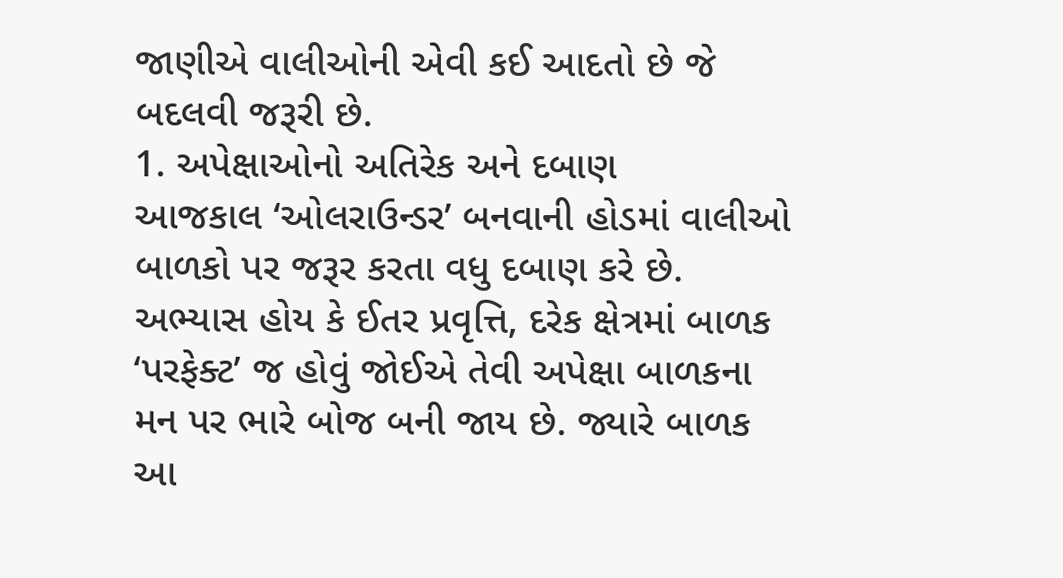જાણીએ વાલીઓની એવી કઈ આદતો છે જે બદલવી જરૂરી છે.
1. અપેક્ષાઓનો અતિરેક અને દબાણ
આજકાલ ‘ઓલરાઉન્ડર’ બનવાની હોડમાં વાલીઓ બાળકો પર જરૂર કરતા વધુ દબાણ કરે છે. અભ્યાસ હોય કે ઈતર પ્રવૃત્તિ, દરેક ક્ષેત્રમાં બાળક ‘પરફેક્ટ’ જ હોવું જોઈએ તેવી અપેક્ષા બાળકના મન પર ભારે બોજ બની જાય છે. જ્યારે બાળક આ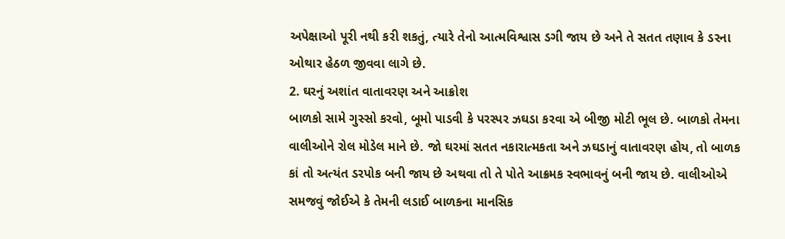અપેક્ષાઓ પૂરી નથી કરી શકતું, ત્યારે તેનો આત્મવિશ્વાસ ડગી જાય છે અને તે સતત તણાવ કે ડરના ઓથાર હેઠળ જીવવા લાગે છે.
2. ઘરનું અશાંત વાતાવરણ અને આક્રોશ
બાળકો સામે ગુસ્સો કરવો, બૂમો પાડવી કે પરસ્પર ઝઘડા કરવા એ બીજી મોટી ભૂલ છે. બાળકો તેમના વાલીઓને રોલ મોડેલ માને છે. જો ઘરમાં સતત નકારાત્મકતા અને ઝઘડાનું વાતાવરણ હોય, તો બાળક કાં તો અત્યંત ડરપોક બની જાય છે અથવા તો તે પોતે આક્રમક સ્વભાવનું બની જાય છે. વાલીઓએ સમજવું જોઈએ કે તેમની લડાઈ બાળકના માનસિક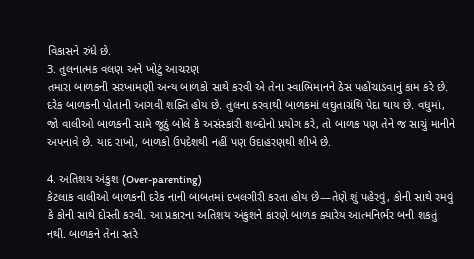વિકાસને રુંધે છે.
3. તુલનાત્મક વલણ અને ખોટું આચરણ
તમારા બાળકની સરખામણી અન્ય બાળકો સાથે કરવી એ તેના સ્વાભિમાનને ઠેસ પહોંચાડવાનું કામ કરે છે. દરેક બાળકની પોતાની આગવી શક્તિ હોય છે. તુલના કરવાથી બાળકમાં લઘુતાગ્રંથિ પેદા થાય છે. વધુમાં, જો વાલીઓ બાળકની સામે જૂઠું બોલે કે અસંસ્કારી શબ્દોનો પ્રયોગ કરે, તો બાળક પણ તેને જ સાચું માનીને અપનાવે છે. યાદ રાખો, બાળકો ઉપદેશથી નહીં પણ ઉદાહરણથી શીખે છે.

4. અતિશય અંકુશ (Over-parenting)
કેટલાક વાલીઓ બાળકની દરેક નાની બાબતમાં દખલગીરી કરતા હોય છે—તેણે શું પહેરવું, કોની સાથે રમવું કે કોની સાથે દોસ્તી કરવી. આ પ્રકારના અતિશય અંકુશને કારણે બાળક ક્યારેય આત્મનિર્ભર બની શકતું નથી. બાળકને તેના સ્તરે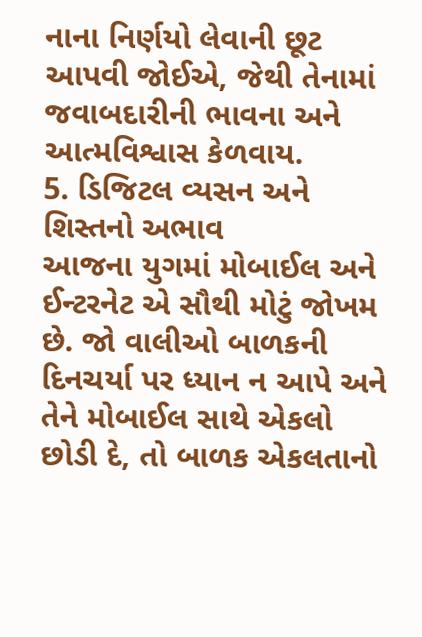નાના નિર્ણયો લેવાની છૂટ આપવી જોઈએ, જેથી તેનામાં જવાબદારીની ભાવના અને આત્મવિશ્વાસ કેળવાય.
5. ડિજિટલ વ્યસન અને શિસ્તનો અભાવ
આજના યુગમાં મોબાઈલ અને ઈન્ટરનેટ એ સૌથી મોટું જોખમ છે. જો વાલીઓ બાળકની દિનચર્યા પર ધ્યાન ન આપે અને તેને મોબાઈલ સાથે એકલો છોડી દે, તો બાળક એકલતાનો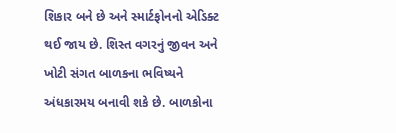શિકાર બને છે અને સ્માર્ટફોનનો એડિક્ટ થઈ જાય છે. શિસ્ત વગરનું જીવન અને ખોટી સંગત બાળકના ભવિષ્યને અંધકારમય બનાવી શકે છે. બાળકોના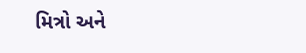મિત્રો અને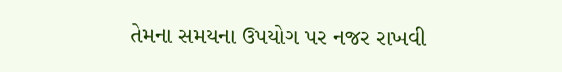તેમના સમયના ઉપયોગ પર નજર રાખવી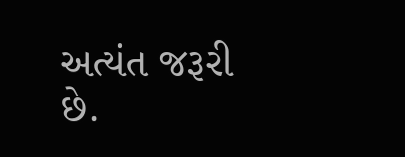અત્યંત જરૂરી છે.